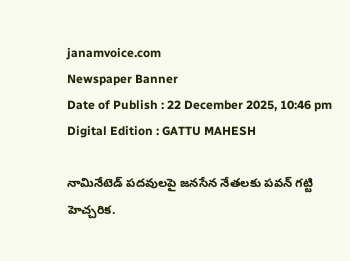janamvoice.com
Newspaper Banner
Date of Publish : 22 December 2025, 10:46 pm Digital Edition : GATTU MAHESH

నామినేటెడ్ పదవులపై జనసేన నేతలకు పవన్ గట్టి హెచ్చరిక.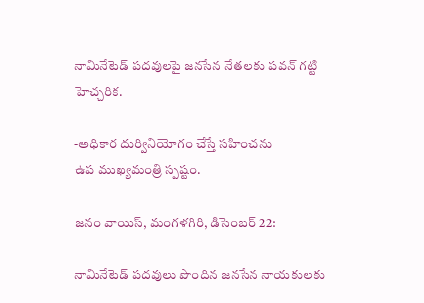నామినేటెడ్ పదవులపై జనసేన నేతలకు పవన్ గట్టి హెచ్చరిక.

-అధికార దుర్వినియోగం చేస్తే సహించను
ఉప ముఖ్యమంత్రి స్పష్టం.

జనం వాయిస్, మంగళగిరి, డిసెంబర్ 22:

నామినేటెడ్ పదవులు పొందిన జనసేన నాయకులకు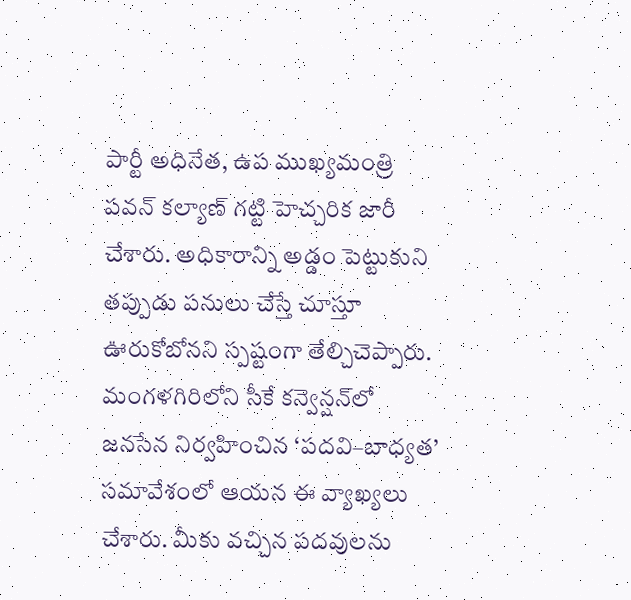పార్టీ అధినేత, ఉప ముఖ్యమంత్రి పవన్ కల్యాణ్ గట్టి హెచ్చరిక జారీ చేశారు. అధికారాన్ని అడ్డం పెట్టుకుని తప్పుడు పనులు చేస్తే చూస్తూ ఊరుకోబోనని స్పష్టంగా తేల్చిచెప్పారు. మంగళగిరిలోని సీకే కన్వెన్షన్‌లో జనసేన నిర్వహించిన ‘పదవి–బాధ్యత’ సమావేశంలో ఆయన ఈ వ్యాఖ్యలు చేశారు. మీకు వచ్చిన పదవులను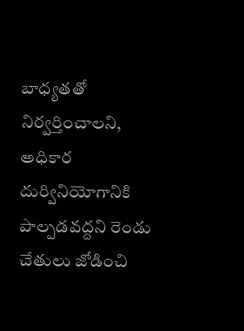బాధ్యతతో నిర్వర్తించాలని, అధికార దుర్వినియోగానికి పాల్పడవద్దని రెండు చేతులు జోడించి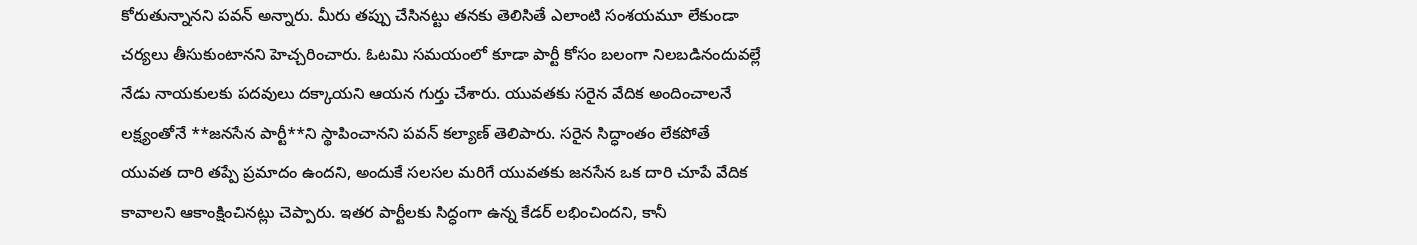కోరుతున్నానని పవన్ అన్నారు. మీరు తప్పు చేసినట్టు తనకు తెలిసితే ఎలాంటి సంశయమూ లేకుండా చర్యలు తీసుకుంటానని హెచ్చరించారు. ఓటమి సమయంలో కూడా పార్టీ కోసం బలంగా నిలబడినందువల్లే నేడు నాయకులకు పదవులు దక్కాయని ఆయన గుర్తు చేశారు. యువతకు సరైన వేదిక అందించాలనే లక్ష్యంతోనే **జనసేన పార్టీ**ని స్థాపించానని పవన్ కల్యాణ్ తెలిపారు. సరైన సిద్ధాంతం లేకపోతే యువత దారి తప్పే ప్రమాదం ఉందని, అందుకే సలసల మరిగే యువతకు జనసేన ఒక దారి చూపే వేదిక కావాలని ఆకాంక్షించినట్లు చెప్పారు. ఇతర పార్టీలకు సిద్ధంగా ఉన్న కేడర్ లభించిందని, కానీ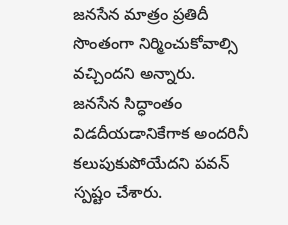జనసేన మాత్రం ప్రతిదీ సొంతంగా నిర్మించుకోవాల్సి వచ్చిందని అన్నారు.
జనసేన సిద్ధాంతం విడదీయడానికేగాక అందరినీ కలుపుకుపోయేదని పవన్ స్పష్టం చేశారు.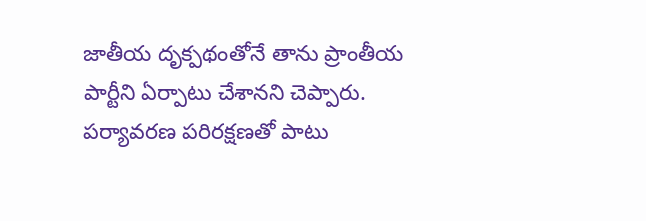జాతీయ దృక్పథంతోనే తాను ప్రాంతీయ పార్టీని ఏర్పాటు చేశానని చెప్పారు. పర్యావరణ పరిరక్షణతో పాటు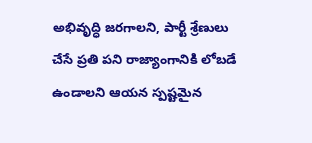అభివృద్ధి జరగాలని, పార్టీ శ్రేణులు చేసే ప్రతి పని రాజ్యాంగానికి లోబడే ఉండాలని ఆయన స్పష్టమైన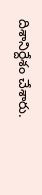దిశానిర్దేశం చేశారు.